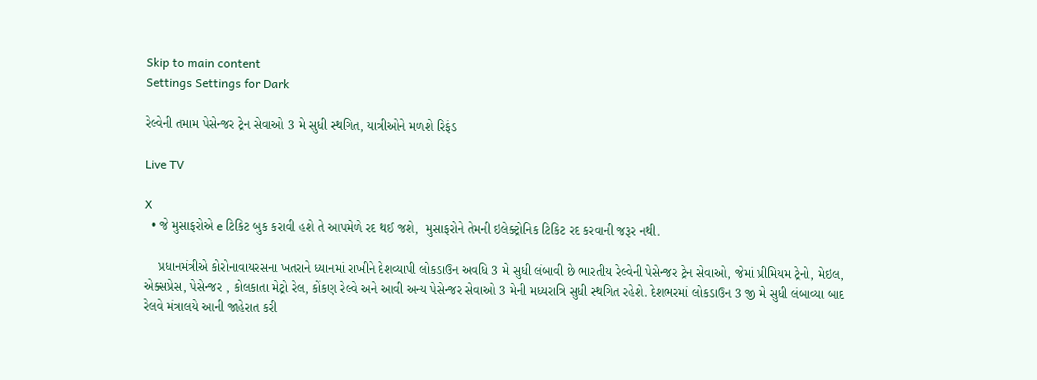Skip to main content
Settings Settings for Dark

રેલ્વેની તમામ પેસેન્જર ટ્રેન સેવાઓ 3 મે સુધી સ્થગિત, યાત્રીઓને મળશે રિફંડ

Live TV

X
  • જે મુસાફરોએ e ટિકિટ બુક કરાવી હશે તે આપમેળે રદ થઈ જશે,  મુસાફરોને તેમની ઇલેક્ટ્રોનિક ટિકિટ રદ કરવાની જરૂર નથી.

    પ્રધાનમંત્રીએ કોરોનાવાયરસના ખતરાને ધ્યાનમાં રાખીને દેશવ્યાપી લોકડાઉન અવધિ 3 મે સુધી લંબાવી છે ભારતીય રેલ્વેની પેસેન્જર ટ્રેન સેવાઓ, જેમાં પ્રીમિયમ ટ્રેનો, મેઇલ, એક્સપ્રેસ, પેસેન્જર , કોલકાતા મેટ્રો રેલ, કોંકણ રેલ્વે અને આવી અન્ય પેસેન્જર સેવાઓ 3 મેની મધ્યરાત્રિ સુધી સ્થગિત રહેશે. દેશભરમાં લોકડાઉન 3 જી મે સુધી લંબાવ્યા બાદ રેલવે મંત્રાલયે આની જાહેરાત કરી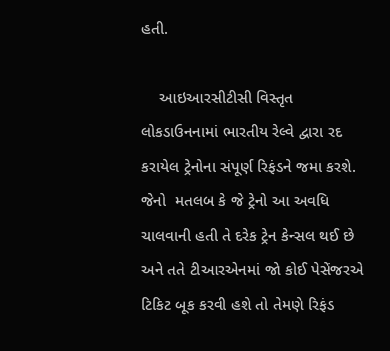હતી.

    આઇઆરસીટીસી વિસ્તૃત લોકડાઉનનામાં ભારતીય રેલ્વે દ્વારા રદ કરાયેલ ટ્રેનોના સંપૂર્ણ રિફંડને જમા કરશે. જેનો  મતલબ કે જે ટ્રેનો આ અવધિ ચાલવાની હતી તે દરેક ટ્રેન કેન્સલ થઈ છે અને તતે ટીઆરએનમાં જો કોઈ પેસેંજરએ ટિકિટ બૂક કરવી હશે તો તેમણે રિફંડ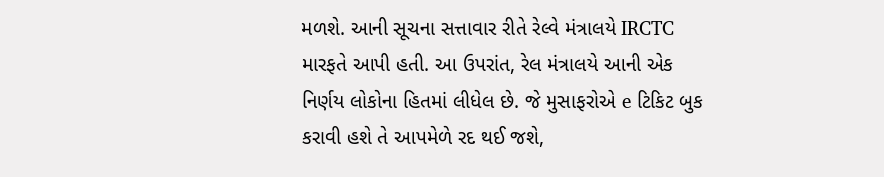મળશે. આની સૂચના સત્તાવાર રીતે રેલ્વે મંત્રાલયે IRCTC મારફતે આપી હતી. આ ઉપરાંત, રેલ મંત્રાલયે આની એક નિર્ણય લોકોના હિતમાં લીધેલ છે. જે મુસાફરોએ e ટિકિટ બુક કરાવી હશે તે આપમેળે રદ થઈ જશે,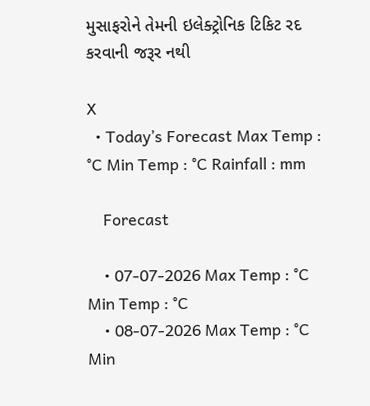મુસાફરોને તેમની ઇલેક્ટ્રોનિક ટિકિટ રદ કરવાની જરૂર નથી

X
  • Today’s Forecast Max Temp : °C Min Temp : °C Rainfall : mm

    Forecast

    • 07-07-2026 Max Temp : °C Min Temp : °C
    • 08-07-2026 Max Temp : °C Min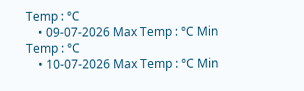Temp : °C
    • 09-07-2026 Max Temp : °C Min Temp : °C
    • 10-07-2026 Max Temp : °C Min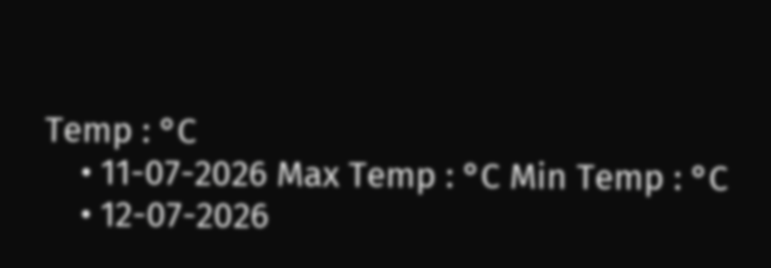Temp : °C
    • 11-07-2026 Max Temp : °C Min Temp : °C
    • 12-07-2026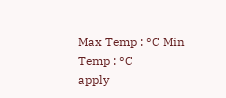Max Temp : °C Min Temp : °C
apply